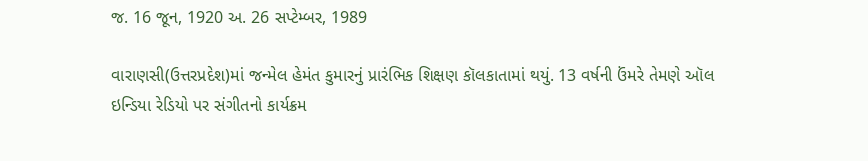જ. 16 જૂન, 1920 અ. 26 સપ્ટેમ્બર, 1989

વારાણસી(ઉત્તરપ્રદેશ)માં જન્મેલ હેમંત કુમારનું પ્રારંભિક શિક્ષણ કૉલકાતામાં થયું. 13 વર્ષની ઉંમરે તેમણે ઑલ ઇન્ડિયા રેડિયો પર સંગીતનો કાર્યક્રમ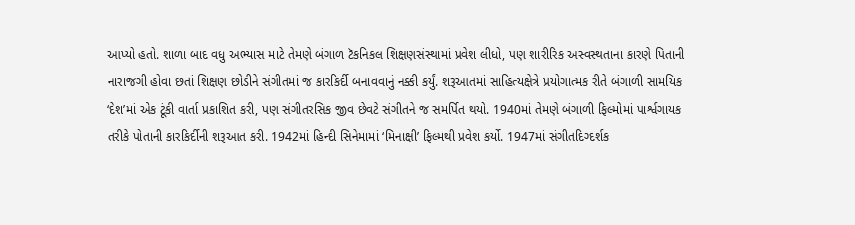આપ્યો હતો. શાળા બાદ વધુ અભ્યાસ માટે તેમણે બંગાળ ટૅકનિકલ શિક્ષણસંસ્થામાં પ્રવેશ લીધો, પણ શારીરિક અસ્વસ્થતાના કારણે પિતાની નારાજગી હોવા છતાં શિક્ષણ છોડીને સંગીતમાં જ કારકિર્દી બનાવવાનું નક્કી કર્યું. શરૂઆતમાં સાહિત્યક્ષેત્રે પ્રયોગાત્મક રીતે બંગાળી સામયિક ‘દેશ’માં એક ટૂંકી વાર્તા પ્રકાશિત કરી, પણ સંગીતરસિક જીવ છેવટે સંગીતને જ સમર્પિત થયો. 1940માં તેમણે બંગાળી ફિલ્મોમાં પાર્શ્વગાયક તરીકે પોતાની કારકિર્દીની શરૂઆત કરી. 1942માં હિન્દી સિનેમામાં ‘મિનાક્ષી’ ફિલ્મથી પ્રવેશ કર્યો. 1947માં સંગીતદિગ્દર્શક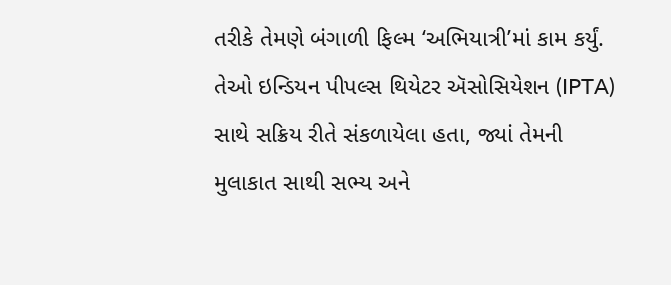તરીકે તેમણે બંગાળી ફિલ્મ ‘અભિયાત્રી’માં કામ કર્યું. તેઓ ઇન્ડિયન પીપલ્સ થિયેટર ઍસોસિયેશન (IPTA) સાથે સક્રિય રીતે સંકળાયેલા હતા, જ્યાં તેમની મુલાકાત સાથી સભ્ય અને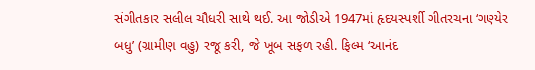સંગીતકાર સલીલ ચૌધરી સાથે થઈ. આ જોડીએ 1947માં હૃદયસ્પર્શી ગીતરચના ‘ગણ્યેર બધુ’ (ગ્રામીણ વહુ) રજૂ કરી, જે ખૂબ સફળ રહી. ફિલ્મ ‘આનંદ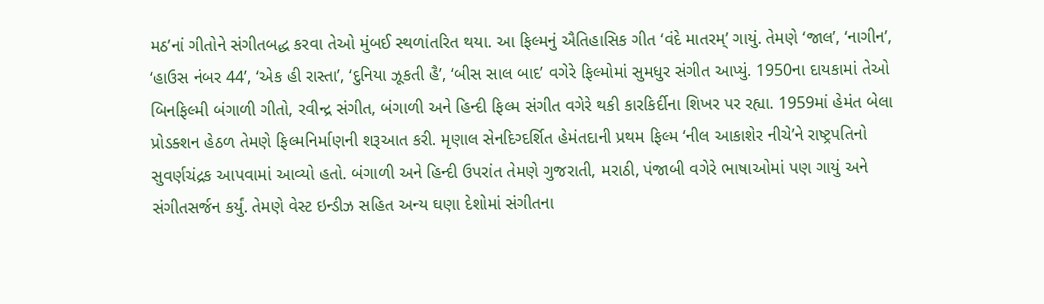મઠ’નાં ગીતોને સંગીતબદ્ધ કરવા તેઓ મુંબઈ સ્થળાંતરિત થયા. આ ફિલ્મનું ઐતિહાસિક ગીત ‘વંદે માતરમ્’ ગાયું. તેમણે ‘જાલ’, ‘નાગીન’, ‘હાઉસ નંબર 44’, ‘એક હી રાસ્તા’, ‘દુનિયા ઝૂકતી હૈ’, ‘બીસ સાલ બાદ’ વગેરે ફિલ્મોમાં સુમધુર સંગીત આપ્યું. 1950ના દાયકામાં તેઓ બિનફિલ્મી બંગાળી ગીતો, રવીન્દ્ર સંગીત, બંગાળી અને હિન્દી ફિલ્મ સંગીત વગેરે થકી કારકિર્દીના શિખર પર રહ્યા. 1959માં હેમંત બેલા પ્રોડક્શન હેઠળ તેમણે ફિલ્મનિર્માણની શરૂઆત કરી. મૃણાલ સેનદિગ્દર્શિત હેમંતદાની પ્રથમ ફિલ્મ ‘નીલ આકાશેર નીચે’ને રાષ્ટ્રપતિનો સુવર્ણચંદ્રક આપવામાં આવ્યો હતો. બંગાળી અને હિન્દી ઉપરાંત તેમણે ગુજરાતી, મરાઠી, પંજાબી વગેરે ભાષાઓમાં પણ ગાયું અને સંગીતસર્જન કર્યું. તેમણે વેસ્ટ ઇન્ડીઝ સહિત અન્ય ઘણા દેશોમાં સંગીતના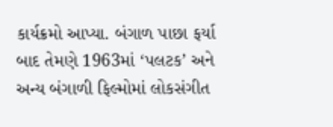કાર્યક્રમો આપ્યા. બંગાળ પાછા ફર્યા બાદ તેમણે 1963માં ‘પલટક’ અને અન્ય બંગાળી ફિલ્મોમાં લોકસંગીત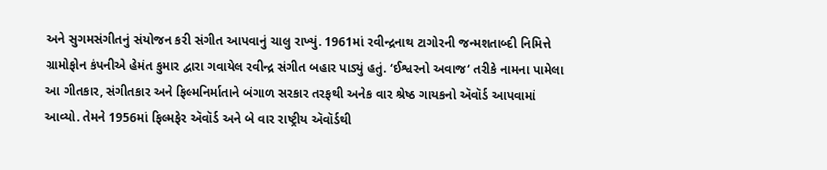અને સુગમસંગીતનું સંયોજન કરી સંગીત આપવાનું ચાલુ રાખ્યું. 1961માં રવીન્દ્રનાથ ટાગોરની જન્મશતાબ્દી નિમિત્તે ગ્રામોફોન કંપનીએ હેમંત કુમાર દ્વારા ગવાયેલ રવીન્દ્ર સંગીત બહાર પાડ્યું હતું. ‘ઈશ્વરનો અવાજ‘ તરીકે નામના પામેલા આ ગીતકાર, સંગીતકાર અને ફિલ્મનિર્માતાને બંગાળ સરકાર તરફથી અનેક વાર શ્રેષ્ઠ ગાયકનો ઍવૉર્ડ આપવામાં આવ્યો. તેમને 1956માં ફિલ્મફેર ઍવૉર્ડ અને બે વાર રાષ્ટ્રીય ઍવૉર્ડથી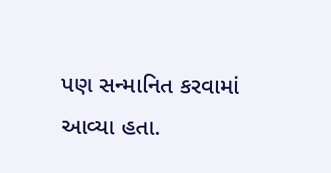પણ સન્માનિત કરવામાં આવ્યા હતા.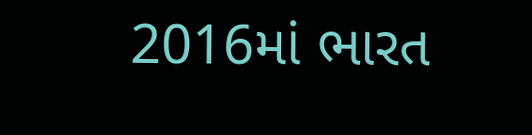2016માં ભારત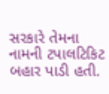સરકારે તેમના નામની ટપાલટિકિટ બહાર પાડી હતી.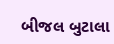બીજલ બુટાલા